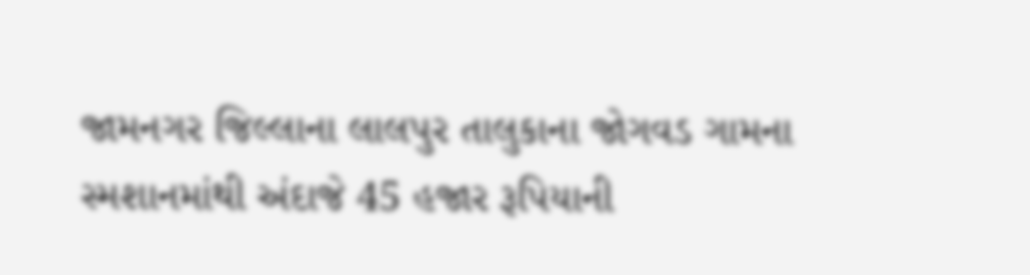જામનગર જિલ્લાના લાલપુર તાલુકાના જોગવડ ગામના સ્મશાનમાંથી અંદાજે 45 હજાર રૂપિયાની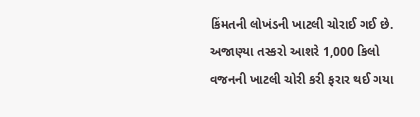કિંમતની લોખંડની ખાટલી ચોરાઈ ગઈ છે. અજાણ્યા તસ્કરો આશરે 1,000 કિલો વજનની ખાટલી ચોરી કરી ફરાર થઈ ગયા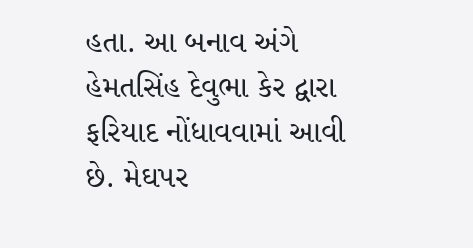હતા. આ બનાવ અંગે હેમતસિંહ દેવુભા કેર દ્વારા ફરિયાદ નોંધાવવામાં આવી છે. મેઘપર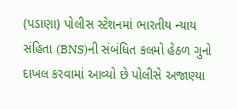(પડાણા) પોલીસ સ્ટેશનમાં ભારતીય ન્યાય સંહિતા (BNS)ની સંબંધિત કલમો હેઠળ ગુનો દાખલ કરવામાં આવ્યો છે પોલીસે અજાણ્યા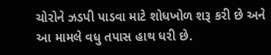ચોરોને ઝડપી પાડવા માટે શોધખોળ શરૂ કરી છે અને આ મામલે વધુ તપાસ હાથ ધરી છે.